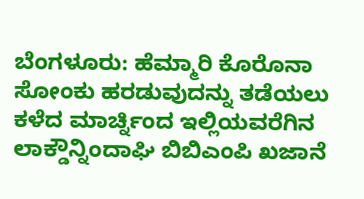ಬೆಂಗಳೂರು: ಹೆಮ್ಮಾರಿ ಕೊರೊನಾ ಸೋಂಕು ಹರಡುವುದನ್ನು ತಡೆಯಲು ಕಳೆದ ಮಾರ್ಚ್ನಿಂದ ಇಲ್ಲಿಯವರೆಗಿನ ಲಾಕ್ಡೌನ್ನಿಂದಾಘಿ ಬಿಬಿಎಂಪಿ ಖಜಾನೆ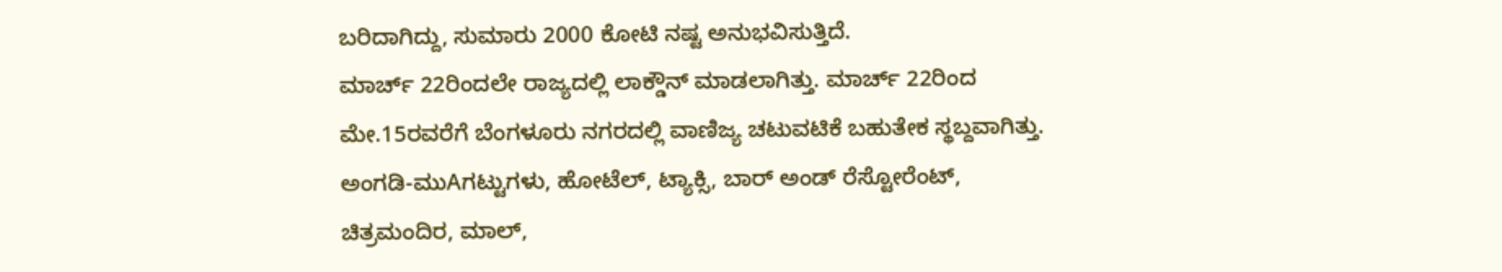ಬರಿದಾಗಿದ್ದು, ಸುಮಾರು 2000 ಕೋಟಿ ನಷ್ಟ ಅನುಭವಿಸುತ್ತಿದೆ.
ಮಾರ್ಚ್ 22ರಿಂದಲೇ ರಾಜ್ಯದಲ್ಲಿ ಲಾಕ್ಡೌನ್ ಮಾಡಲಾಗಿತ್ತು. ಮಾರ್ಚ್ 22ರಿಂದ ಮೇ.15ರವರೆಗೆ ಬೆಂಗಳೂರು ನಗರದಲ್ಲಿ ವಾಣಿಜ್ಯ ಚಟುವಟಿಕೆ ಬಹುತೇಕ ಸ್ಥಬ್ದವಾಗಿತ್ತು.
ಅಂಗಡಿ-ಮುAಗಟ್ಟುಗಳು, ಹೋಟೆಲ್, ಟ್ಯಾಕ್ಸಿ, ಬಾರ್ ಅಂಡ್ ರೆಸ್ಟೋರೆಂಟ್, ಚಿತ್ರಮಂದಿರ, ಮಾಲ್,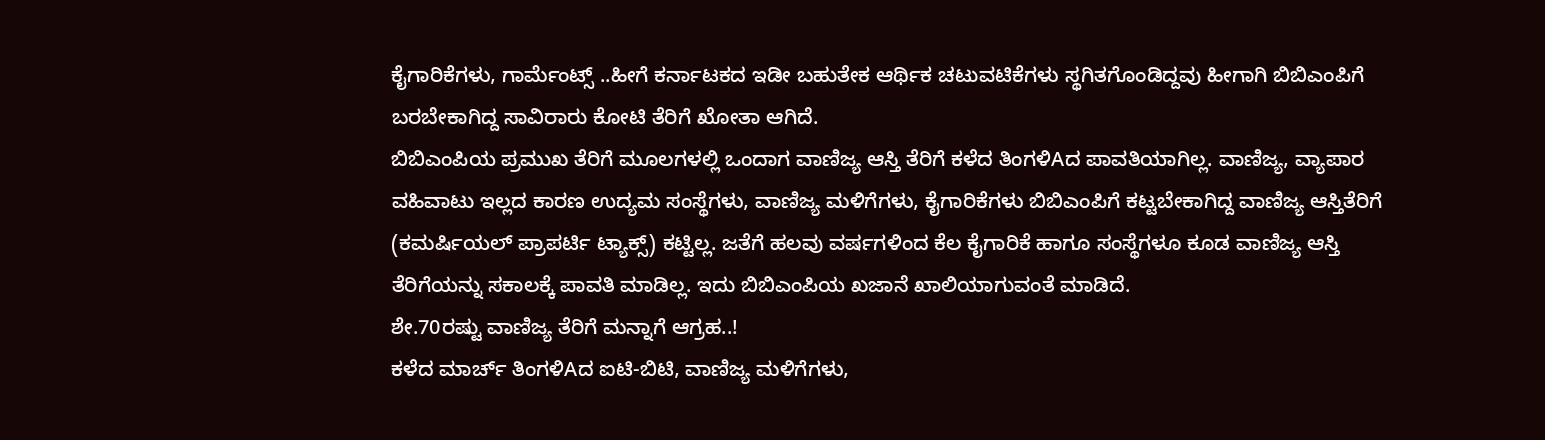ಕೈಗಾರಿಕೆಗಳು, ಗಾರ್ಮೆಂಟ್ಸ್ ..ಹೀಗೆ ಕರ್ನಾಟಕದ ಇಡೀ ಬಹುತೇಕ ಆರ್ಥಿಕ ಚಟುವಟಿಕೆಗಳು ಸ್ಥಗಿತಗೊಂಡಿದ್ದವು ಹೀಗಾಗಿ ಬಿಬಿಎಂಪಿಗೆ ಬರಬೇಕಾಗಿದ್ದ ಸಾವಿರಾರು ಕೋಟಿ ತೆರಿಗೆ ಖೋತಾ ಆಗಿದೆ.
ಬಿಬಿಎಂಪಿಯ ಪ್ರಮುಖ ತೆರಿಗೆ ಮೂಲಗಳಲ್ಲಿ ಒಂದಾಗ ವಾಣಿಜ್ಯ ಆಸ್ತಿ ತೆರಿಗೆ ಕಳೆದ ತಿಂಗಳಿAದ ಪಾವತಿಯಾಗಿಲ್ಲ. ವಾಣಿಜ್ಯ, ವ್ಯಾಪಾರ ವಹಿವಾಟು ಇಲ್ಲದ ಕಾರಣ ಉದ್ಯಮ ಸಂಸ್ಥೆಗಳು, ವಾಣಿಜ್ಯ ಮಳಿಗೆಗಳು, ಕೈಗಾರಿಕೆಗಳು ಬಿಬಿಎಂಪಿಗೆ ಕಟ್ಟಬೇಕಾಗಿದ್ದ ವಾಣಿಜ್ಯ ಆಸ್ತಿತೆರಿಗೆ (ಕಮರ್ಷಿಯಲ್ ಪ್ರಾಪರ್ಟಿ ಟ್ಯಾಕ್ಸ್) ಕಟ್ಟಿಲ್ಲ. ಜತೆಗೆ ಹಲವು ವರ್ಷಗಳಿಂದ ಕೆಲ ಕೈಗಾರಿಕೆ ಹಾಗೂ ಸಂಸ್ಥೆಗಳೂ ಕೂಡ ವಾಣಿಜ್ಯ ಆಸ್ತಿ ತೆರಿಗೆಯನ್ನು ಸಕಾಲಕ್ಕೆ ಪಾವತಿ ಮಾಡಿಲ್ಲ. ಇದು ಬಿಬಿಎಂಪಿಯ ಖಜಾನೆ ಖಾಲಿಯಾಗುವಂತೆ ಮಾಡಿದೆ.
ಶೇ.70ರಷ್ಟು ವಾಣಿಜ್ಯ ತೆರಿಗೆ ಮನ್ನಾಗೆ ಆಗ್ರಹ..!
ಕಳೆದ ಮಾರ್ಚ್ ತಿಂಗಳಿAದ ಐಟಿ-ಬಿಟಿ, ವಾಣಿಜ್ಯ ಮಳಿಗೆಗಳು,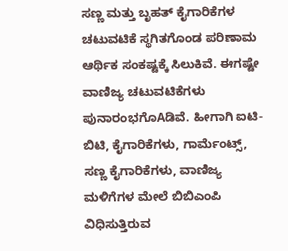ಸಣ್ಣ ಮತ್ತು ಬೃಹತ್ ಕೈಗಾರಿಕೆಗಳ ಚಟುವಟಿಕೆ ಸ್ಥಗಿತಗೊಂಡ ಪರಿಣಾಮ ಆರ್ಥಿಕ ಸಂಕಷ್ಟಕ್ಕೆ ಸಿಲುಕಿವೆ. ಈಗಷ್ಟೇ ವಾಣಿಜ್ಯ ಚಟುವಟಿಕೆಗಳು ಪುನಾರಂಭಗೊAಡಿವೆ. ಹೀಗಾಗಿ ಐಟಿ-ಬಿಟಿ, ಕೈಗಾರಿಕೆಗಳು, ಗಾರ್ಮೆಂಟ್ಸ್, ಸಣ್ಣ ಕೈಗಾರಿಕೆಗಳು, ವಾಣಿಜ್ಯ ಮಳಿಗೆಗಳ ಮೇಲೆ ಬಿಬಿಎಂಪಿ ವಿಧಿಸುತ್ತಿರುವ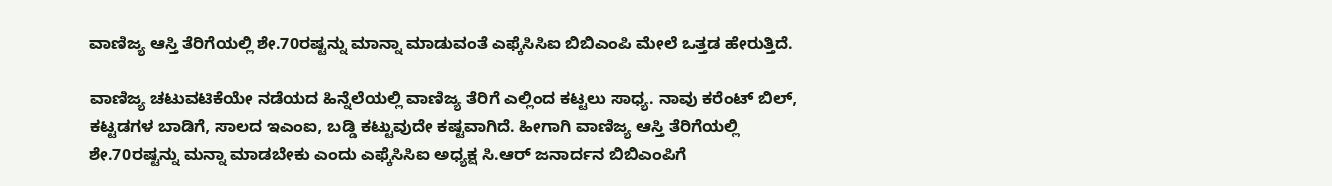ವಾಣಿಜ್ಯ ಆಸ್ತಿ ತೆರಿಗೆಯಲ್ಲಿ ಶೇ.70ರಷ್ಟನ್ನು ಮಾನ್ನಾ ಮಾಡುವಂತೆ ಎಫ್ಕೆಸಿಸಿಐ ಬಿಬಿಎಂಪಿ ಮೇಲೆ ಒತ್ತಡ ಹೇರುತ್ತಿದೆ.

ವಾಣಿಜ್ಯ ಚಟುವಟಿಕೆಯೇ ನಡೆಯದ ಹಿನ್ನೆಲೆಯಲ್ಲಿ ವಾಣಿಜ್ಯ ತೆರಿಗೆ ಎಲ್ಲಿಂದ ಕಟ್ಟಲು ಸಾಧ್ಯ. ನಾವು ಕರೆಂಟ್ ಬಿಲ್, ಕಟ್ಟಡಗಳ ಬಾಡಿಗೆ, ಸಾಲದ ಇಎಂಐ, ಬಡ್ಡಿ ಕಟ್ಟುವುದೇ ಕಷ್ಟವಾಗಿದೆ. ಹೀಗಾಗಿ ವಾಣಿಜ್ಯ ಆಸ್ತಿ ತೆರಿಗೆಯಲ್ಲಿ ಶೇ.70ರಷ್ಟನ್ನು ಮನ್ನಾ ಮಾಡಬೇಕು ಎಂದು ಎಫ್ಕೆಸಿಸಿಐ ಅಧ್ಯಕ್ಷ ಸಿ.ಆರ್ ಜನಾರ್ದನ ಬಿಬಿಎಂಪಿಗೆ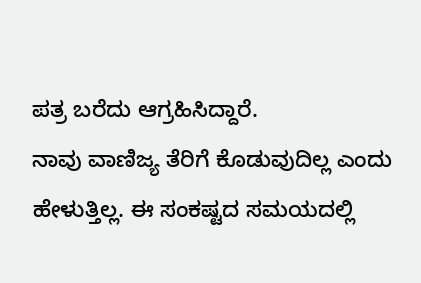ಪತ್ರ ಬರೆದು ಆಗ್ರಹಿಸಿದ್ದಾರೆ.
ನಾವು ವಾಣಿಜ್ಯ ತೆರಿಗೆ ಕೊಡುವುದಿಲ್ಲ ಎಂದು ಹೇಳುತ್ತಿಲ್ಲ. ಈ ಸಂಕಷ್ಟದ ಸಮಯದಲ್ಲಿ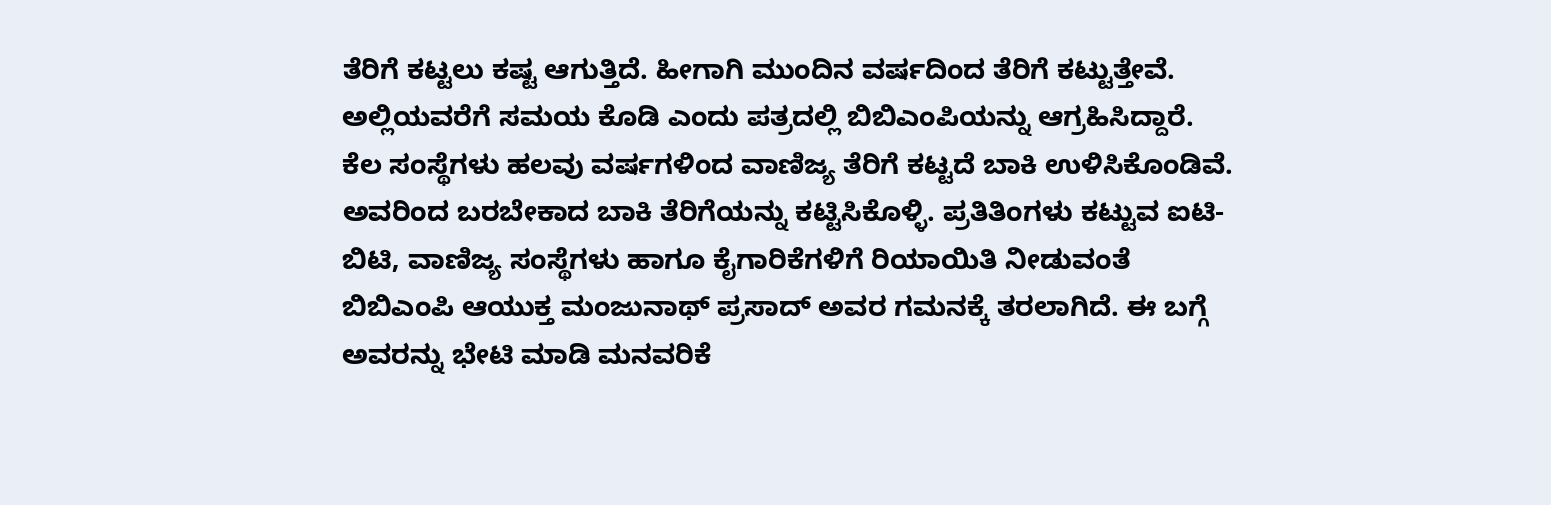ತೆರಿಗೆ ಕಟ್ಟಲು ಕಷ್ಟ ಆಗುತ್ತಿದೆ. ಹೀಗಾಗಿ ಮುಂದಿನ ವರ್ಷದಿಂದ ತೆರಿಗೆ ಕಟ್ಟುತ್ತೇವೆ. ಅಲ್ಲಿಯವರೆಗೆ ಸಮಯ ಕೊಡಿ ಎಂದು ಪತ್ರದಲ್ಲಿ ಬಿಬಿಎಂಪಿಯನ್ನು ಆಗ್ರಹಿಸಿದ್ದಾರೆ.
ಕೆಲ ಸಂಸ್ಥೆಗಳು ಹಲವು ವರ್ಷಗಳಿಂದ ವಾಣಿಜ್ಯ ತೆರಿಗೆ ಕಟ್ಟದೆ ಬಾಕಿ ಉಳಿಸಿಕೊಂಡಿವೆ. ಅವರಿಂದ ಬರಬೇಕಾದ ಬಾಕಿ ತೆರಿಗೆಯನ್ನು ಕಟ್ಟಿಸಿಕೊಳ್ಳಿ. ಪ್ರತಿತಿಂಗಳು ಕಟ್ಟುವ ಐಟಿ-ಬಿಟಿ, ವಾಣಿಜ್ಯ ಸಂಸ್ಥೆಗಳು ಹಾಗೂ ಕೈಗಾರಿಕೆಗಳಿಗೆ ರಿಯಾಯಿತಿ ನೀಡುವಂತೆ ಬಿಬಿಎಂಪಿ ಆಯುಕ್ತ ಮಂಜುನಾಥ್ ಪ್ರಸಾದ್ ಅವರ ಗಮನಕ್ಕೆ ತರಲಾಗಿದೆ. ಈ ಬಗ್ಗೆ ಅವರನ್ನು ಭೇಟಿ ಮಾಡಿ ಮನವರಿಕೆ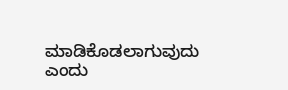ಮಾಡಿಕೊಡಲಾಗುವುದು ಎಂದು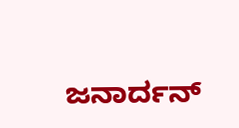ಜನಾರ್ದನ್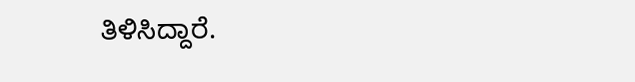ತಿಳಿಸಿದ್ದಾರೆ.